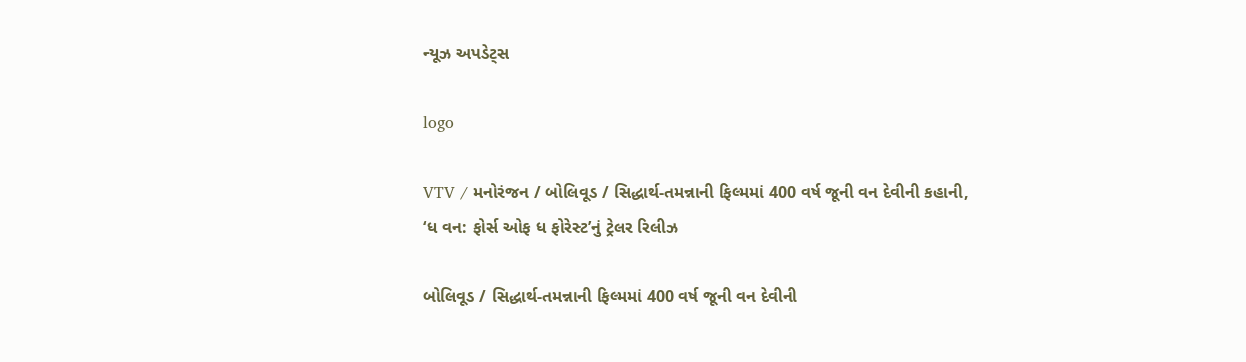ન્યૂઝ અપડેટ્સ

logo

VTV / મનોરંજન / બોલિવૂડ / સિદ્ધાર્થ-તમન્નાની ફિલ્મમાં 400 વર્ષ જૂની વન દેવીની કહાની, ‘ધ વન: ફોર્સ ઓફ ધ ફોરેસ્ટ’નું ટ્રેલર રિલીઝ

બોલિવૂડ / સિદ્ધાર્થ-તમન્નાની ફિલ્મમાં 400 વર્ષ જૂની વન દેવીની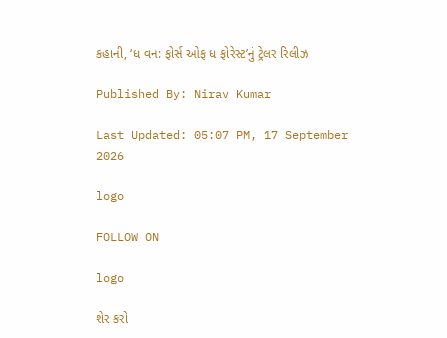કહાની, ‘ધ વન: ફોર્સ ઓફ ધ ફોરેસ્ટ’નું ટ્રેલર રિલીઝ

Published By: Nirav Kumar

Last Updated: 05:07 PM, 17 September 2026

logo

FOLLOW ON

logo

શેર કરો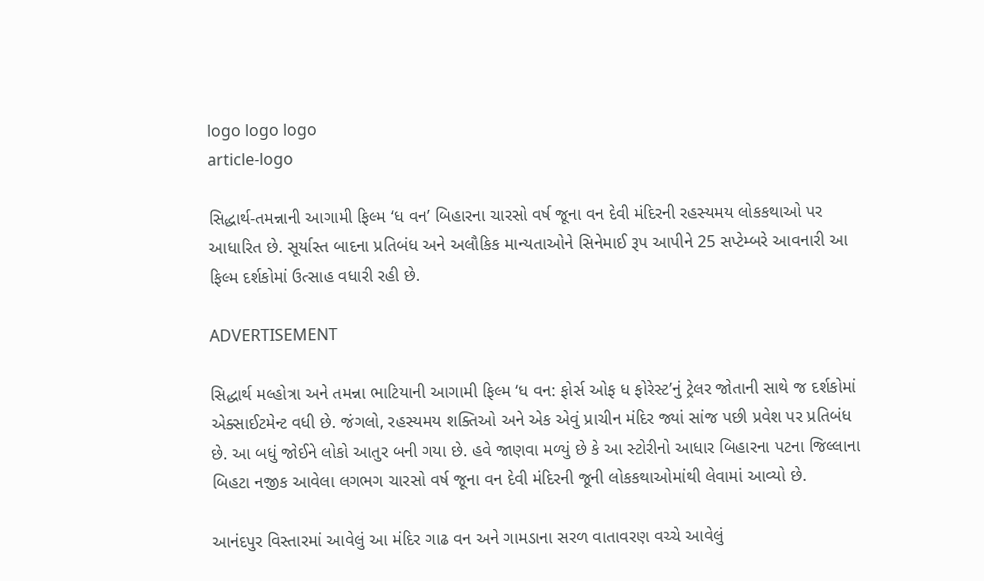logo logo logo
article-logo

સિદ્ધાર્થ-તમન્નાની આગામી ફિલ્મ ‘ધ વન’ બિહારના ચારસો વર્ષ જૂના વન દેવી મંદિરની રહસ્યમય લોકકથાઓ પર આધારિત છે. સૂર્યાસ્ત બાદના પ્રતિબંધ અને અલૌકિક માન્યતાઓને સિનેમાઈ રૂપ આપીને 25 સપ્ટેમ્બરે આવનારી આ ફિલ્મ દર્શકોમાં ઉત્સાહ વધારી રહી છે.

ADVERTISEMENT

સિદ્ધાર્થ મલ્હોત્રા અને તમન્ના ભાટિયાની આગામી ફિલ્મ ‘ધ વન: ફોર્સ ઓફ ધ ફોરેસ્ટ’નું ટ્રેલર જોતાની સાથે જ દર્શકોમાં એક્સાઈટમેન્ટ વધી છે. જંગલો, રહસ્યમય શક્તિઓ અને એક એવું પ્રાચીન મંદિર જ્યાં સાંજ પછી પ્રવેશ પર પ્રતિબંધ છે. આ બધું જોઈને લોકો આતુર બની ગયા છે. હવે જાણવા મળ્યું છે કે આ સ્ટોરીનો આધાર બિહારના પટના જિલ્લાના બિહટા નજીક આવેલા લગભગ ચારસો વર્ષ જૂના વન દેવી મંદિરની જૂની લોકકથાઓમાંથી લેવામાં આવ્યો છે.

આનંદપુર વિસ્તારમાં આવેલું આ મંદિર ગાઢ વન અને ગામડાના સરળ વાતાવરણ વચ્ચે આવેલું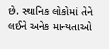છે. સ્થાનિક લોકોમાં તેને લઈને અનેક માન્યતાઓ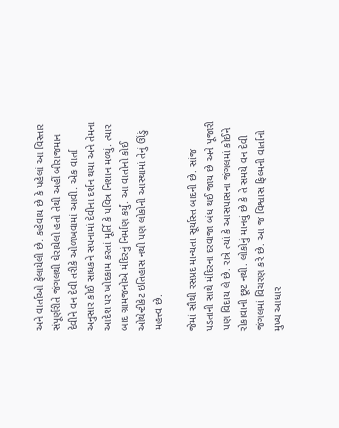અને વાર્તાઓ ફેલાયેલી છે. કહેવાય છે કે પહેલાં આ વિસ્તાર સંપૂર્ણરીતે જંગલથી ઘેરાયેલો હતો તેથી અહીં બીરાજમાન દેવીને વન દેવી તરીકે ઓળખવામાં આવી. એક વાર્તા અનુસાર કોઈ સાધકને સપનામાં દેવીના દર્શન થયા અને તેમના આદેશ પર ખોદકામ કરતાં મૂર્તિ કે પવિત્ર નિશાન મળ્યું. ત્યાર બાદ ગ્રામજનોએ મંદિરનું નિર્માણ કર્યું. આ વાતોનો કોઈ ઓથેન્ટીકેટ ઇતિહાસ નથી પણ લોકોની આસ્થામાં તેનું ઊંડું મહત્ત્વ છે.

જેમાં સૌથી રસપ્રદ માન્યતા સૂર્યાસ્ત બાદની છે. સાંજ પડતાની સાથે મંદિરના દરવાજા બંધ થઈ જાય છે અને પૂજારી પણ વિદાય લે છે. રાત્રે ત્યાં કે આસપાસના જંગલમાં કોઈને રોકાવાની છૂટ નથી. લોકોનું માનવું છે કે તે સમયે વન દેવી જંગલમાં વિચરણ કરે છે. આ જ વિશ્વાસ ફિલ્મની વાર્તાનો મુખ્ય આધાર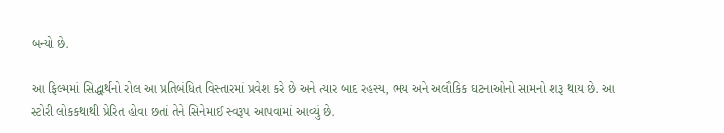બન્યો છે.

આ ફિલ્મમાં સિદ્ધાર્થનો રોલ આ પ્રતિબંધિત વિસ્તારમાં પ્રવેશ કરે છે અને ત્યાર બાદ રહસ્ય, ભય અને અલૌકિક ઘટનાઓનો સામનો શરૂ થાય છે. આ સ્ટોરી લોકકથાથી પ્રેરિત હોવા છતાં તેને સિનેમાઈ સ્વરૂપ આપવામાં આવ્યું છે.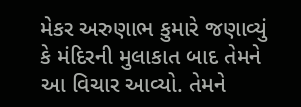મેકર અરુણાભ કુમારે જણાવ્યું કે મંદિરની મુલાકાત બાદ તેમને આ વિચાર આવ્યો. તેમને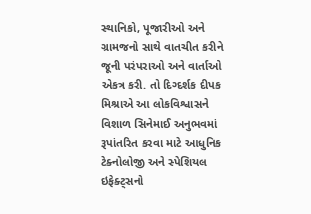સ્થાનિકો, પૂજારીઓ અને ગ્રામજનો સાથે વાતચીત કરીને જૂની પરંપરાઓ અને વાર્તાઓ એકત્ર કરી. તો દિગ્દર્શક દીપક મિશ્રાએ આ લોકવિશ્વાસને વિશાળ સિનેમાઈ અનુભવમાં રૂપાંતરિત કરવા માટે આધુનિક ટેક્નોલોજી અને સ્પેશિયલ ઇફેક્ટ્સનો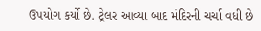ઉપયોગ કર્યો છે. ટ્રેલર આવ્યા બાદ મંદિરની ચર્ચા વધી છે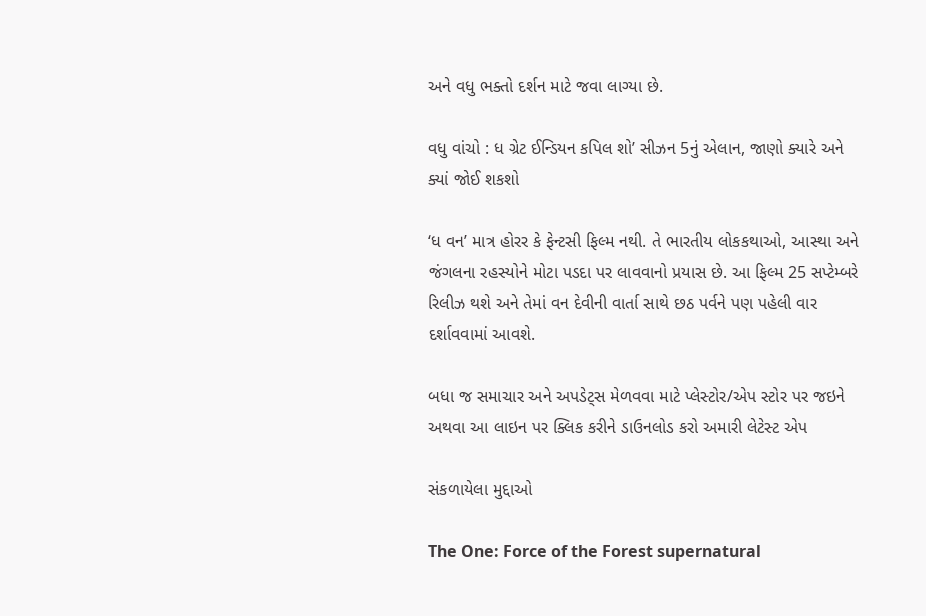અને વધુ ભક્તો દર્શન માટે જવા લાગ્યા છે.

વધુ વાંચો : ધ ગ્રેટ ઈન્ડિયન કપિલ શો’ સીઝન 5નું એલાન, જાણો ક્યારે અને ક્યાં જોઈ શકશો

‘ધ વન’ માત્ર હોરર કે ફેન્ટસી ફિલ્મ નથી. તે ભારતીય લોકકથાઓ, આસ્થા અને જંગલના રહસ્યોને મોટા પડદા પર લાવવાનો પ્રયાસ છે. આ ફિલ્મ 25 સપ્ટેમ્બરે રિલીઝ થશે અને તેમાં વન દેવીની વાર્તા સાથે છઠ પર્વને પણ પહેલી વાર દર્શાવવામાં આવશે.

બધા જ સમાચાર અને અપડેટ્સ મેળવવા માટે પ્લેસ્ટોર/એપ સ્ટોર પર જઇને અથવા આ લાઇન પર ક્લિક કરીને ડાઉનલોડ કરો અમારી લેટેસ્ટ એપ

સંકળાયેલા મુદ્દાઓ

The One: Force of the Forest supernatural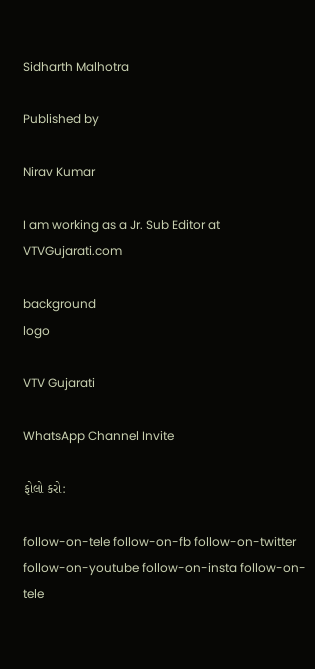Sidharth Malhotra

Published by

Nirav Kumar

I am working as a Jr. Sub Editor at VTVGujarati.com

background
logo

VTV Gujarati

WhatsApp Channel Invite

ફોલો કરો:

follow-on-tele follow-on-fb follow-on-twitter follow-on-youtube follow-on-insta follow-on-tele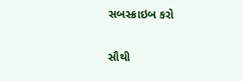સબસ્ક્રાઇબ કરો

સૌથી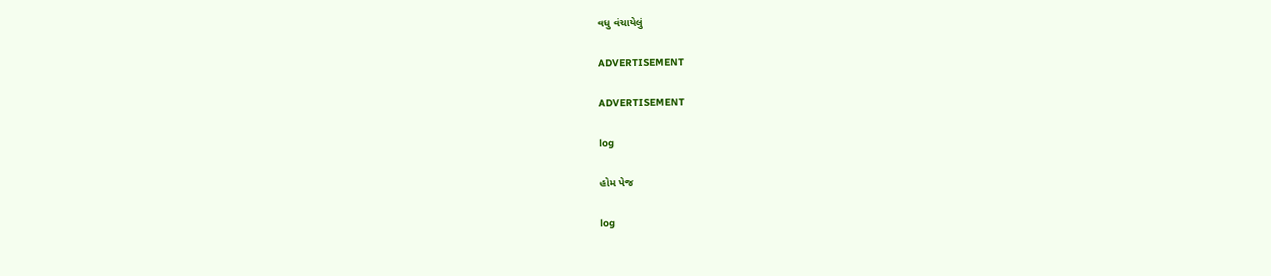વધુ વંચાયેલું

ADVERTISEMENT

ADVERTISEMENT

log

હોમ પેજ

log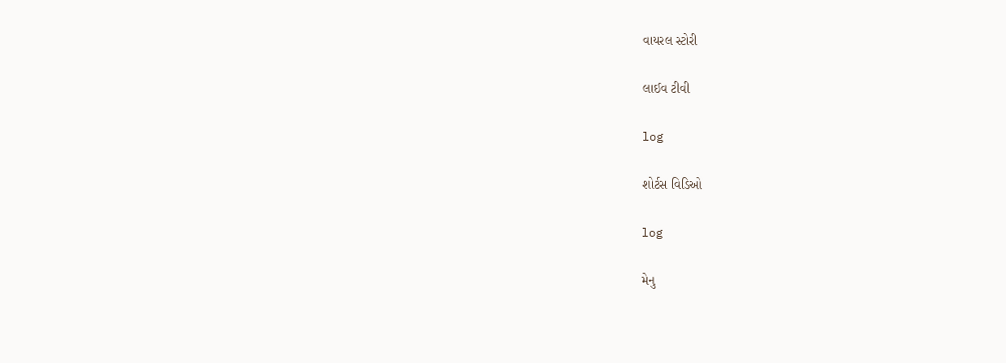વાયરલ સ્ટોરી

લાઈવ ટીવી

log

શોર્ટસ વિડિઓ

log

મેનુ